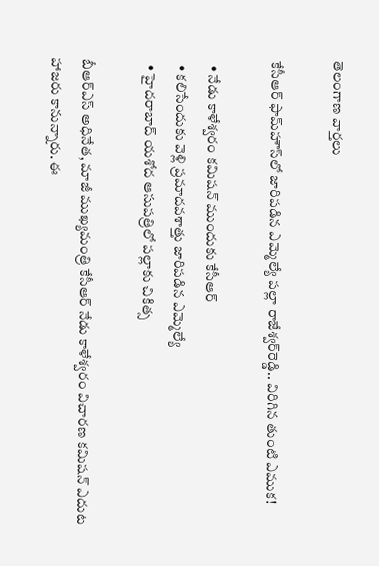తెలంగాణ వార్తలు

కేసీఆర్ ఫామ్‌హౌస్‌లో జారిపడిన ఎమ్మెల్యే పల్లా రాజేశ్వర్‌రెడ్డి.. విరిగిన తుంటి ఎముక!

  • నేడు కాళేశ్వరం కమిషన్ ముందుకు కేసీఆర్
  • కలిసేందుకు వెళ్లి ప్రమాదవశాత్తు జారిపడిన ఎమ్మెల్యే
  • హైదరాబాద్‌ యశోద ఆసుపత్రిలో పల్లాకు చికిత్స

బీఆర్ఎస్ అధినేత, మాజీ ముఖ్యమంత్రి కేసీఆర్ నేడు కాళేశ్వరం విచారణ కమిషన్ ఎదుట హాజరు కానున్నారు. ఈ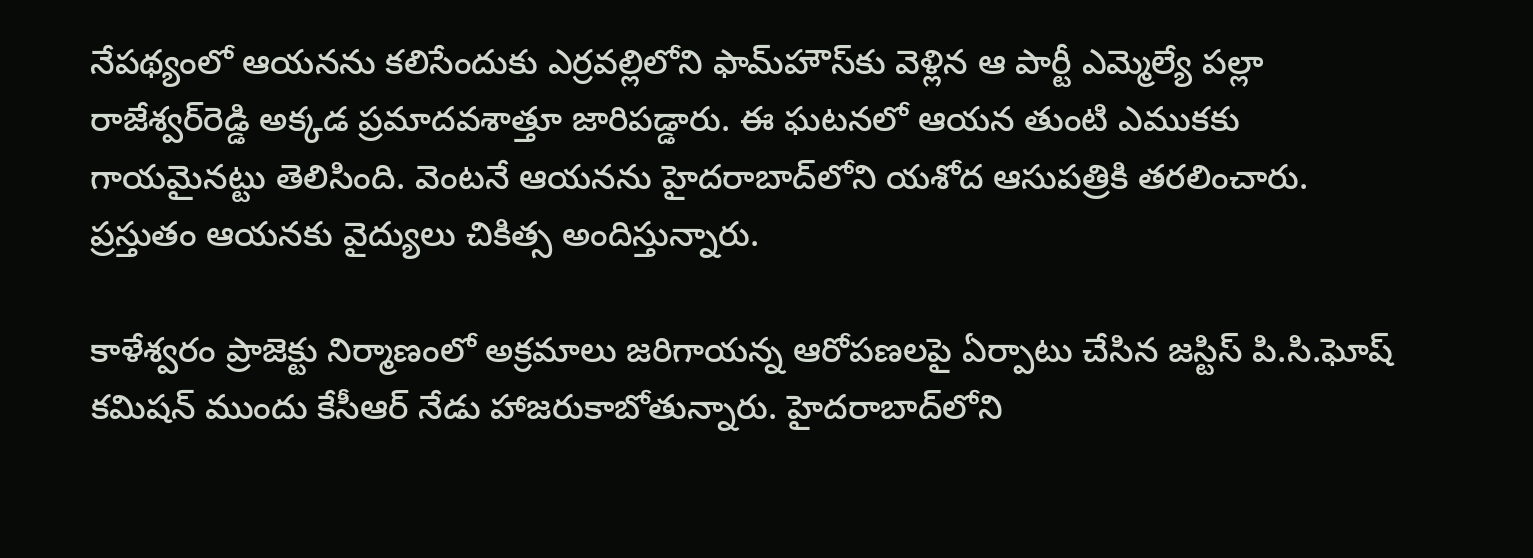నేపథ్యంలో ఆయనను కలిసేందుకు ఎర్రవల్లిలోని ఫామ్‌హౌస్‌కు వెళ్లిన ఆ పార్టీ ఎమ్మెల్యే పల్లా రాజేశ్వర్‌రెడ్డి అక్కడ ప్రమాదవశాత్తూ జారిపడ్డారు. ఈ ఘటనలో ఆయన తుంటి ఎముకకు గాయమైనట్టు తెలిసింది. వెంటనే ఆయనను హైదరాబాద్‌లోని యశోద ఆసుపత్రికి తరలించారు. ప్రస్తుతం ఆయనకు వైద్యులు చికిత్స అందిస్తున్నారు.

కాళేశ్వరం ప్రాజెక్టు నిర్మాణంలో అక్రమాలు జరిగాయన్న ఆరోపణలపై ఏర్పాటు చేసిన జస్టిస్ పి.సి.ఘోష్ కమిషన్ ముందు కేసీఆర్ నేడు హాజరుకాబోతున్నారు. హైదరాబాద్‌లోని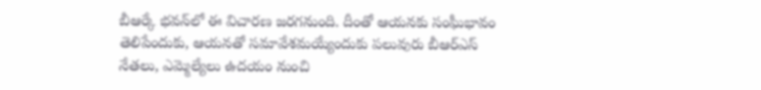బీఆర్కే భవన్‌లో ఈ విచారణ జరగనుంది. దీంతో ఆయనకు సంఘీభావం తెలిపేందుకు, ఆయనతో సమావేశమయ్యేందుకు పలువురు బీఆర్ఎస్ నేతలు, ఎమ్మెల్యేలు ఉదయం నుంచి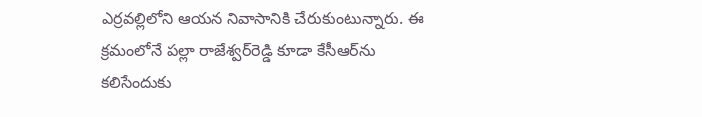ఎర్రవల్లిలోని ఆయన నివాసానికి చేరుకుంటున్నారు. ఈ క్రమంలోనే పల్లా రాజేశ్వర్‌రెడ్డి కూడా కేసీఆర్‌ను కలిసేందుకు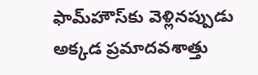ఫామ్‌హౌస్‌కు వెళ్లినప్పుడు అక్కడ ప్రమాదవశాత్తు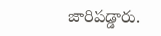జారిపడ్డారు.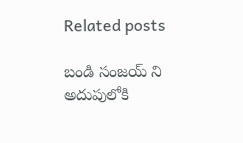Related posts

బండి సంజయ్ ని అదుపులోకి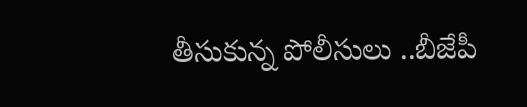తీసుకున్న పోలీసులు ..బీజేపీ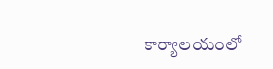కార్యాలయంలో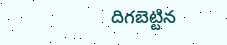దిగబెట్టిన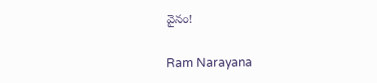వైనం!

Ram Narayana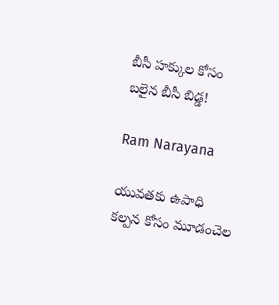బీసీ హక్కుల కోసం బలైన బీసీ బిడ్డ!

Ram Narayana

యువతకు ఉపాధి కల్పన కోసం మూడంచెల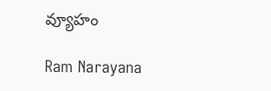వ్యూహం

Ram Narayana